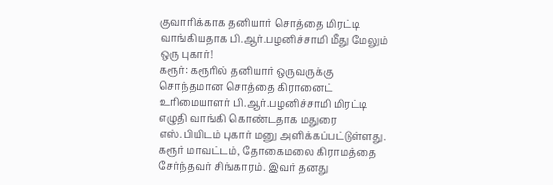குவாரிக்காக தனியார் சொத்தை மிரட்டி வாங்கியதாக பி.ஆர்.பழனிச்சாமி மீது மேலும் ஒரு புகார்!
கரூர்: கரூரில் தனியார் ஒருவருக்கு சொந்தமான சொத்தை கிரானைட் உரிமையாளர் பி.ஆர்.பழனிச்சாமி மிரட்டி எழுதி வாங்கி கொண்டதாக மதுரை எஸ்.பியிடம் புகார் மனு அளிக்கப்பட்டுள்ளது.
கரூர் மாவட்டம், தோகைமலை கிராமத்தை சேர்ந்தவர் சிங்காரம். இவர் தனது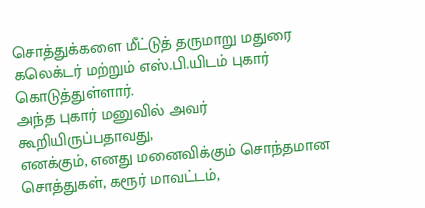சொத்துக்களை மீட்டுத் தருமாறு மதுரை கலெக்டர் மற்றும் எஸ்.பி.யிடம் புகார் கொடுத்துள்ளார்.
அந்த புகார் மனுவில் அவர் கூறியிருப்பதாவது,
எனக்கும், எனது மனைவிக்கும் சொந்தமான சொத்துகள், கரூர் மாவட்டம்,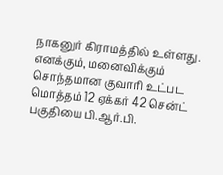நாகனுர் கிராமத்தில் உள்ளது. எனக்கும், மனைவிக்கும் சொந்தமான குவாரி உட்பட மொத்தம் 12 ஏக்கர் 42 சென்ட் பகுதியை பி.ஆர்.பி.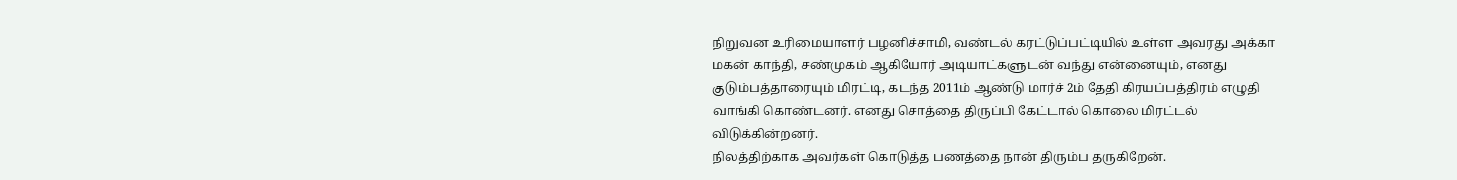நிறுவன உரிமையாளர் பழனிச்சாமி, வண்டல் கரட்டுப்பட்டியில் உள்ள அவரது அக்கா மகன் காந்தி, சண்முகம் ஆகியோர் அடியாட்களுடன் வந்து என்னையும், எனது குடும்பத்தாரையும் மிரட்டி, கடந்த 2011ம் ஆண்டு மார்ச் 2ம் தேதி கிரயப்பத்திரம் எழுதி வாங்கி கொண்டனர். எனது சொத்தை திருப்பி கேட்டால் கொலை மிரட்டல் விடுக்கின்றனர்.
நிலத்திற்காக அவர்கள் கொடுத்த பணத்தை நான் திரும்ப தருகிறேன்.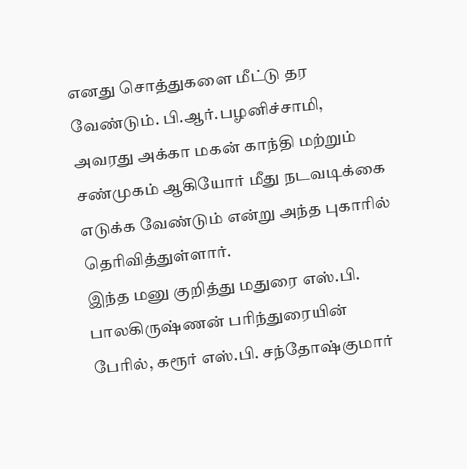எனது சொத்துகளை மீட்டு தர வேண்டும். பி.ஆர்.பழனிச்சாமி, அவரது அக்கா மகன் காந்தி மற்றும் சண்முகம் ஆகியோர் மீது நடவடிக்கை எடுக்க வேண்டும் என்று அந்த புகாரில் தெரிவித்துள்ளார்.
இந்த மனு குறித்து மதுரை எஸ்.பி. பாலகிருஷ்ணன் பரிந்துரையின் பேரில், கரூர் எஸ்.பி. சந்தோஷ்குமார்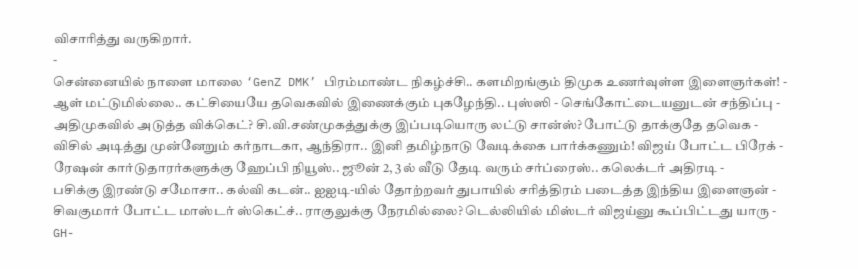விசாரித்து வருகிறார்.
-
சென்னையில் நாளை மாலை ‘GenZ DMK’ பிரம்மாண்ட நிகழ்ச்சி.. களமிறங்கும் திமுக உணர்வுள்ள இளைஞர்கள்! -
ஆள் மட்டுமில்லை.. கட்சியையே தவெகவில் இணைக்கும் புகழேந்தி.. புஸ்ஸி - செங்கோட்டையனுடன் சந்திப்பு -
அதிமுகவில் அடுத்த விக்கெட்? சி.வி.சண்முகத்துக்கு இப்படியொரு லட்டு சான்ஸ்? போட்டு தாக்குதே தவெக -
விசில் அடித்து முன்னேறும் கர்நாடகா, ஆந்திரா.. இனி தமிழ்நாடு வேடிக்கை பார்க்கணும்! விஜய் போட்ட பிரேக் -
ரேஷன் கார்டுதாரர்களுக்கு ஹேப்பி நியூஸ்.. ஜூன் 2, 3ல் வீடு தேடி வரும் சர்ப்ரைஸ்.. கலெக்டர் அதிரடி -
பசிக்கு இரண்டு சமோசா.. கல்வி கடன்.. ஐஐடி-யில் தோற்றவர் துபாயில் சரித்திரம் படைத்த இந்திய இளைஞன் -
சிவகுமார் போட்ட மாஸ்டர் ஸ்கெட்ச்.. ராகுலுக்கு நேரமில்லை? டெல்லியில் மிஸ்டர் விஜய்னு கூப்பிட்டது யாரு -
GH-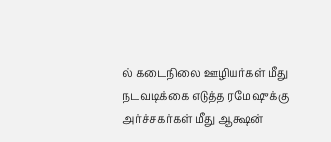ல் கடைநிலை ஊழியர்கள் மீது நடவடிக்கை எடுத்த ரமேஷுக்கு அர்ச்சகர்கள் மீது ஆக்ஷன்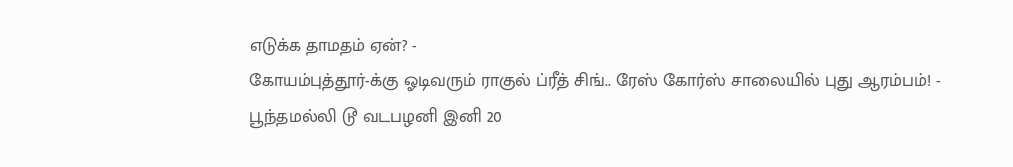எடுக்க தாமதம் ஏன்? -
கோயம்புத்தூர்-க்கு ஓடிவரும் ராகுல் ப்ரீத் சிங்.. ரேஸ் கோர்ஸ் சாலையில் புது ஆரம்பம்! -
பூந்தமல்லி டூ வடபழனி இனி 20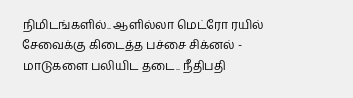நிமிடங்களில்.. ஆளில்லா மெட்ரோ ரயில் சேவைக்கு கிடைத்த பச்சை சிக்னல் -
மாடுகளை பலியிட தடை.. நீதிபதி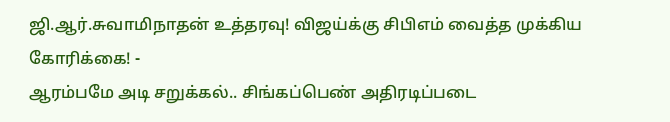ஜி.ஆர்.சுவாமிநாதன் உத்தரவு! விஜய்க்கு சிபிஎம் வைத்த முக்கிய கோரிக்கை! -
ஆரம்பமே அடி சறுக்கல்.. சிங்கப்பெண் அதிரடிப்படை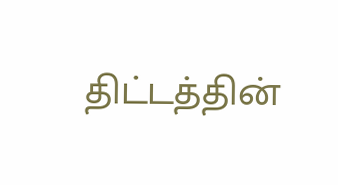திட்டத்தின்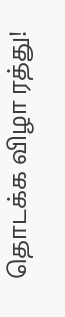தொடக்க விழா ரத்து!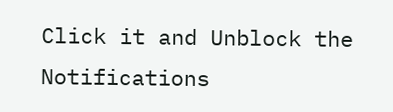Click it and Unblock the Notifications